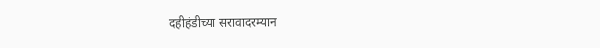दहीहंडीच्या सरावादरम्यान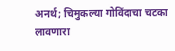अनर्थ; चिमुकल्या गोविंदाचा चटका लावणारा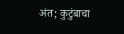अंत; कुटुंबाचा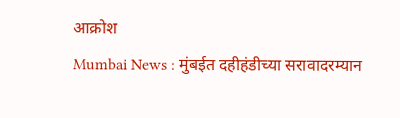आक्रोश
Mumbai News : मुंबईत दहीहंडीच्या सरावादरम्यान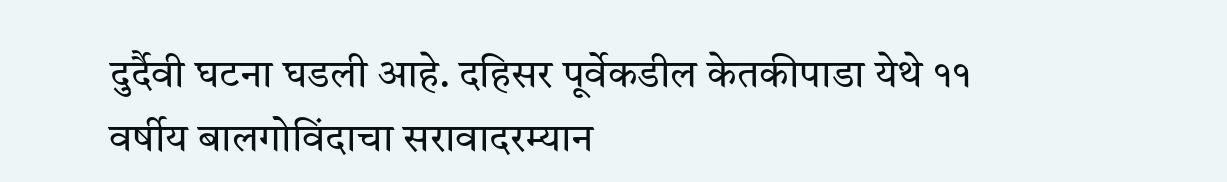दुर्दैवी घटना घडली आहे. दहिसर पूर्वेकडील केतकीपाडा येथे ११ वर्षीय बालगोविंदाचा सरावादरम्यान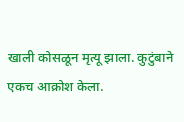खाली कोसळून मृत्यू झाला. कुटुंबाने एकच आक्रोश केला.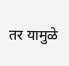तर यामुळे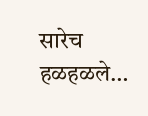सारेच हळहळले…